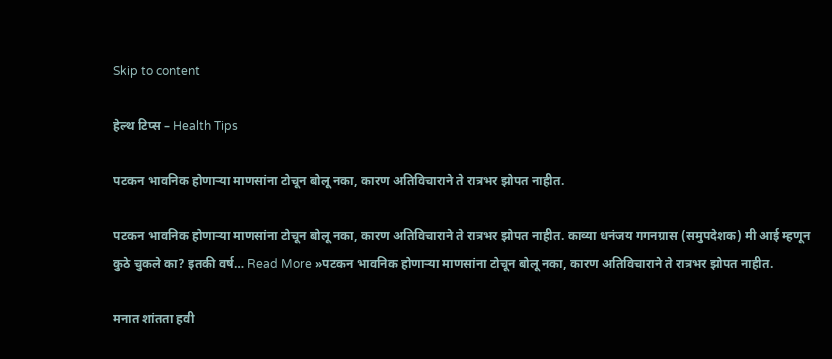Skip to content

हेल्थ टिप्स – Health Tips

पटकन भावनिक होणाऱ्या माणसांना टोचून बोलू नका, कारण अतिविचाराने ते रात्रभर झोपत नाहीत.

पटकन भावनिक होणाऱ्या माणसांना टोचून बोलू नका, कारण अतिविचाराने ते रात्रभर झोपत नाहीत. काव्या धनंजय गगनग्रास (समुपदेशक) मी आई म्हणून कुठे चुकले का? इतकी वर्ष… Read More »पटकन भावनिक होणाऱ्या माणसांना टोचून बोलू नका, कारण अतिविचाराने ते रात्रभर झोपत नाहीत.

मनात शांतता हवी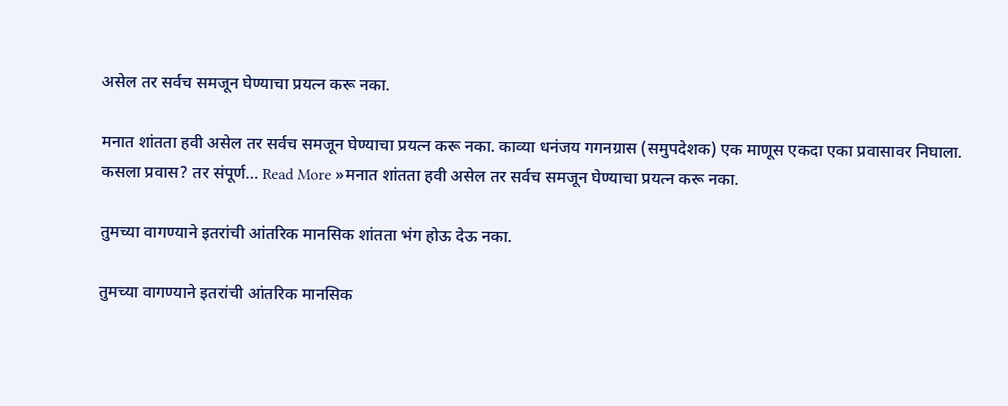असेल तर सर्वच समजून घेण्याचा प्रयत्न करू नका.

मनात शांतता हवी असेल तर सर्वच समजून घेण्याचा प्रयत्न करू नका. काव्या धनंजय गगनग्रास (समुपदेशक) एक माणूस एकदा एका प्रवासावर निघाला. कसला प्रवास? तर संपूर्ण… Read More »मनात शांतता हवी असेल तर सर्वच समजून घेण्याचा प्रयत्न करू नका.

तुमच्या वागण्याने इतरांची आंतरिक मानसिक शांतता भंग होऊ देऊ नका.

तुमच्या वागण्याने इतरांची आंतरिक मानसिक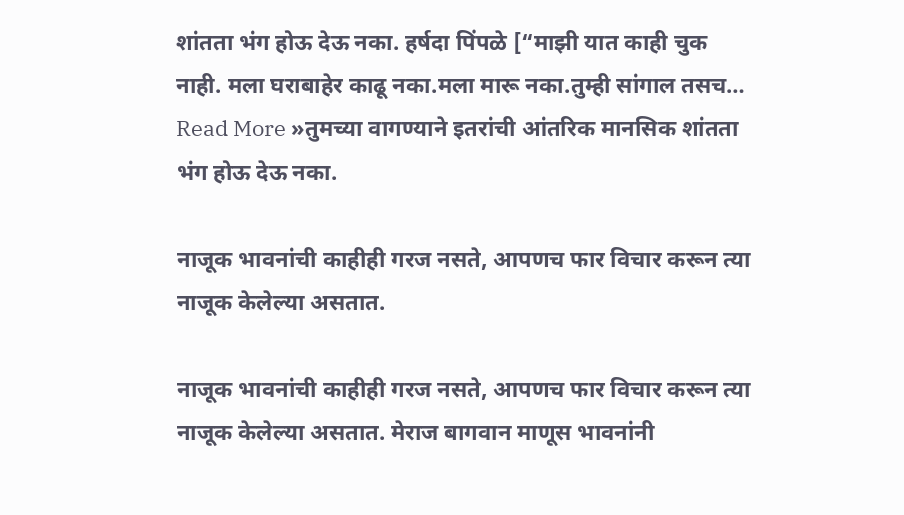शांतता भंग होऊ देऊ नका. हर्षदा पिंपळे [“माझी यात काही चुक नाही. मला घराबाहेर काढू नका.मला मारू नका.तुम्ही सांगाल तसच… Read More »तुमच्या वागण्याने इतरांची आंतरिक मानसिक शांतता भंग होऊ देऊ नका.

नाजूक भावनांची काहीही गरज नसते, आपणच फार विचार करून त्या नाजूक केलेल्या असतात.

नाजूक भावनांची काहीही गरज नसते, आपणच फार विचार करून त्या नाजूक केलेल्या असतात. मेराज बागवान माणूस भावनांनी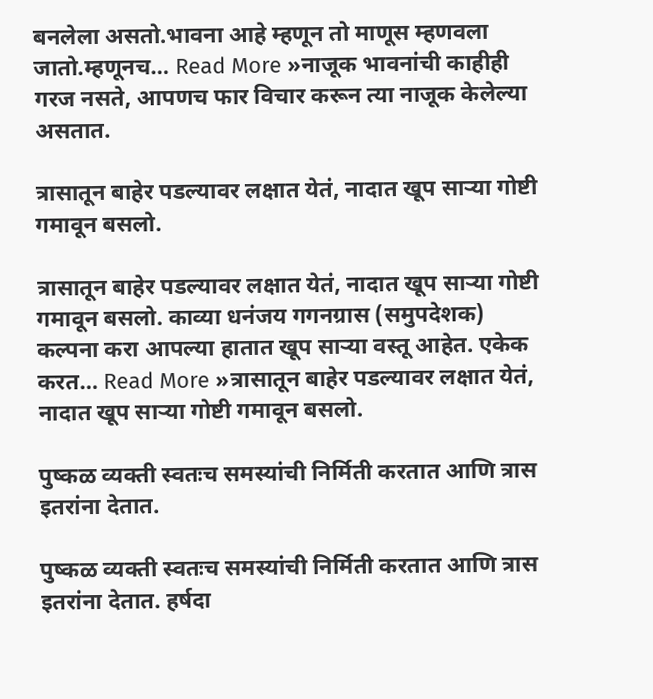बनलेला असतो.भावना आहे म्हणून तो माणूस म्हणवला जातो.म्हणूनच… Read More »नाजूक भावनांची काहीही गरज नसते, आपणच फार विचार करून त्या नाजूक केलेल्या असतात.

त्रासातून बाहेर पडल्यावर लक्षात येतं, नादात खूप साऱ्या गोष्टी गमावून बसलो.

त्रासातून बाहेर पडल्यावर लक्षात येतं, नादात खूप साऱ्या गोष्टी गमावून बसलो. काव्या धनंजय गगनग्रास (समुपदेशक) कल्पना करा आपल्या हातात खूप साऱ्या वस्तू आहेत. एकेक करत… Read More »त्रासातून बाहेर पडल्यावर लक्षात येतं, नादात खूप साऱ्या गोष्टी गमावून बसलो.

पुष्कळ व्यक्ती स्वतःच समस्यांची निर्मिती करतात आणि त्रास इतरांना देतात.

पुष्कळ व्यक्ती स्वतःच समस्यांची निर्मिती करतात आणि त्रास इतरांना देतात. हर्षदा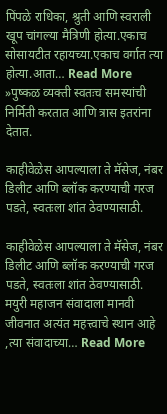पिंपळे राधिका, श्रुती आणि स्वराली खूप चांगल्या मैत्रिणी होत्या.एकाच सोसायटीत रहायच्या.एकाच वर्गात त्या होत्या.आता… Read More »पुष्कळ व्यक्ती स्वतःच समस्यांची निर्मिती करतात आणि त्रास इतरांना देतात.

काहीवेळेस आपल्याला ते मॅसेज, नंबर डिलीट आणि ब्लॉक करण्याची गरज पडते, स्वतःला शांत ठेवण्यासाठी.

काहीवेळेस आपल्याला ते मॅसेज, नंबर डिलीट आणि ब्लॉक करण्याची गरज पडते, स्वतःला शांत ठेवण्यासाठी. मयुरी महाजन संवादाला मानवी जीवनात अत्यंत महत्त्वाचे स्थान आहे ,त्या संवादाच्या… Read More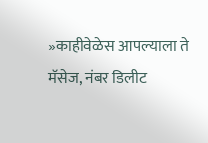»काहीवेळेस आपल्याला ते मॅसेज, नंबर डिलीट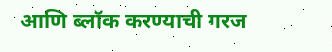आणि ब्लॉक करण्याची गरज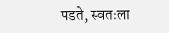पडते, स्वतःला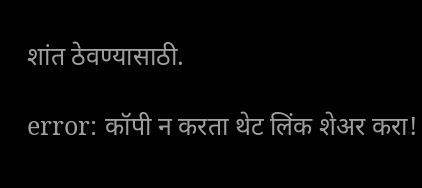शांत ठेवण्यासाठी.

error: कॉपी न करता थेट लिंक शेअर करा!